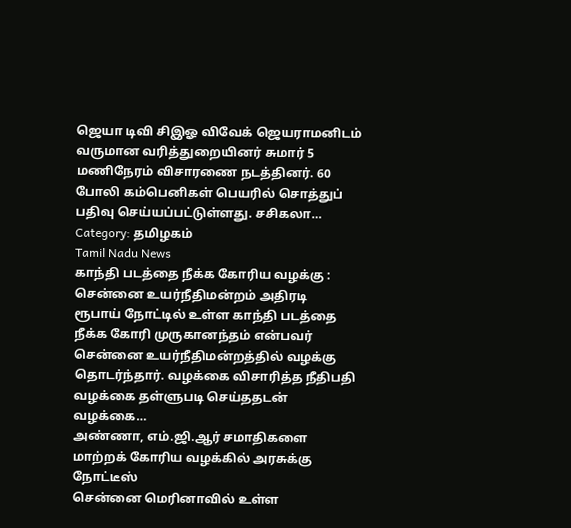ஜெயா டிவி சிஇஓ விவேக் ஜெயராமனிடம் வருமான வரித்துறையினர் சுமார் 5 மணிநேரம் விசாரணை நடத்தினர். 60 போலி கம்பெனிகள் பெயரில் சொத்துப் பதிவு செய்யப்பட்டுள்ளது. சசிகலா…
Category: தமிழகம்
Tamil Nadu News
காந்தி படத்தை நீக்க கோரிய வழக்கு : சென்னை உயர்நீதிமன்றம் அதிரடி
ரூபாய் நோட்டில் உள்ள காந்தி படத்தை நீக்க கோரி முருகானந்தம் என்பவர் சென்னை உயர்நீதிமன்றத்தில் வழக்கு தொடர்ந்தார். வழக்கை விசாரித்த நீதிபதி வழக்கை தள்ளுபடி செய்ததடன் வழக்கை…
அண்ணா, எம்.ஜி.ஆர் சமாதிகளை மாற்றக் கோரிய வழக்கில் அரசுக்கு நோட்டீஸ்
சென்னை மெரினாவில் உள்ள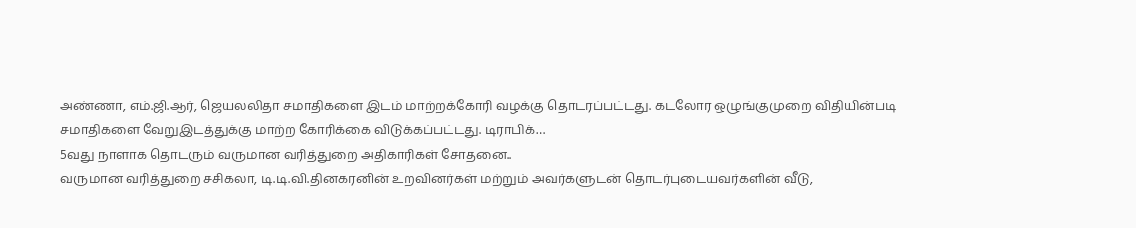அண்ணா, எம்.ஜி.ஆர், ஜெயலலிதா சமாதிகளை இடம் மாற்றக்கோரி வழக்கு தொடரப்பட்டது. கடலோர ஒழுங்குமுறை விதியின்படி சமாதிகளை வேறுஇடத்துக்கு மாற்ற கோரிக்கை விடுக்கப்பட்டது. டிராபிக்…
5வது நாளாக தொடரும் வருமான வரித்துறை அதிகாரிகள் சோதனை..
வருமான வரித்துறை சசிகலா, டி.டி.வி.தினகரனின் உறவினர்கள் மற்றும் அவர்களுடன் தொடர்புடையவர்களின் வீடு,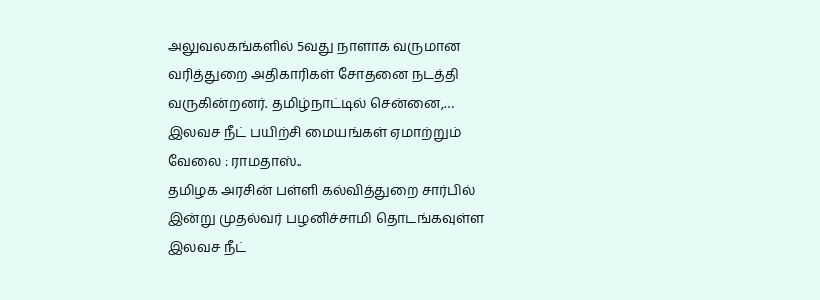அலுவலகங்களில் 5வது நாளாக வருமான வரித்துறை அதிகாரிகள் சோதனை நடத்தி வருகின்றனர். தமிழ்நாட்டில் சென்னை,…
இலவச நீட் பயிற்சி மையங்கள் ஏமாற்றும் வேலை : ராமதாஸ்..
தமிழக அரசின் பள்ளி கல்வித்துறை சார்பில் இன்று முதல்வர் பழனிச்சாமி தொடங்கவுள்ள இலவச நீட்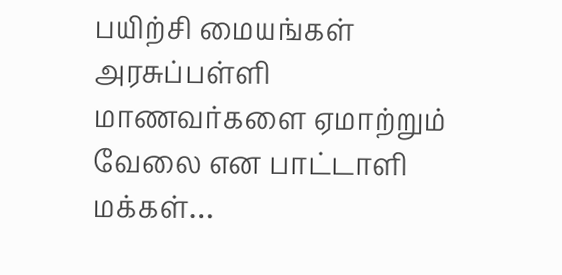பயிற்சி மையங்கள் அரசுப்பள்ளி மாணவர்களை ஏமாற்றும் வேலை என பாட்டாளி மக்கள்…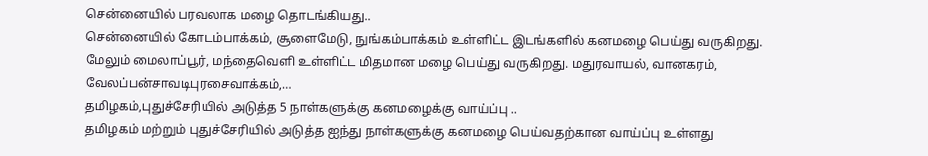சென்னையில் பரவலாக மழை தொடங்கியது..
சென்னையில் கோடம்பாக்கம், சூளைமேடு, நுங்கம்பாக்கம் உள்ளிட்ட இடங்களில் கனமழை பெய்து வருகிறது. மேலும் மைலாப்பூர், மந்தைவெளி உள்ளிட்ட மிதமான மழை பெய்து வருகிறது. மதுரவாயல், வானகரம், வேலப்பன்சாவடிபுரசைவாக்கம்,…
தமிழகம்,புதுச்சேரியில் அடுத்த 5 நாள்களுக்கு கனமழைக்கு வாய்ப்பு ..
தமிழகம் மற்றும் புதுச்சேரியில் அடுத்த ஐந்து நாள்களுக்கு கனமழை பெய்வதற்கான வாய்ப்பு உள்ளது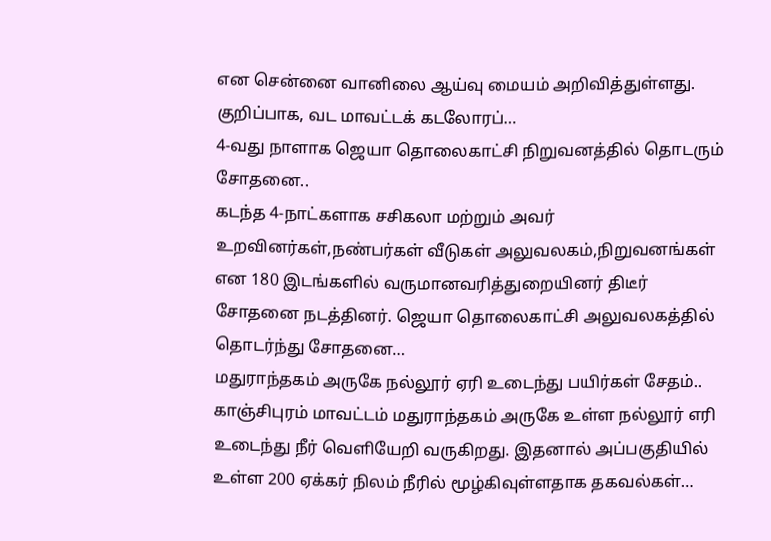என சென்னை வானிலை ஆய்வு மையம் அறிவித்துள்ளது. குறிப்பாக, வட மாவட்டக் கடலோரப்…
4-வது நாளாக ஜெயா தொலைகாட்சி நிறுவனத்தில் தொடரும் சோதனை..
கடந்த 4-நாட்களாக சசிகலா மற்றும் அவர் உறவினர்கள்,நண்பர்கள் வீடுகள் அலுவலகம்,நிறுவனங்கள் என 180 இடங்களில் வருமானவரித்துறையினர் திடீர் சோதனை நடத்தினர். ஜெயா தொலைகாட்சி அலுவலகத்தில் தொடர்ந்து சோதனை…
மதுராந்தகம் அருகே நல்லூர் ஏரி உடைந்து பயிர்கள் சேதம்..
காஞ்சிபுரம் மாவட்டம் மதுராந்தகம் அருகே உள்ள நல்லூர் எரி உடைந்து நீர் வெளியேறி வருகிறது. இதனால் அப்பகுதியில் உள்ள 200 ஏக்கர் நிலம் நீரில் மூழ்கிவுள்ளதாக தகவல்கள்…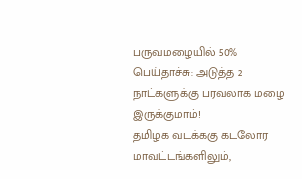பருவமழையில் 50% பெய்தாச்சு: அடுத்த 2 நாட்களுக்கு பரவலாக மழை இருக்குமாம்!
தமிழக வடக்ககு கடலோர மாவட்டங்களிலும்,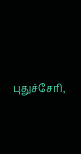புதுச்சேரி,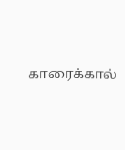காரைக்கால்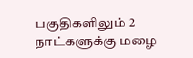பகுதிகளிலும் 2 நாட்களுக்கு மழை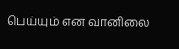பெய்யும் என வானிலை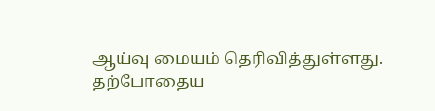ஆய்வு மையம் தெரிவித்துள்ளது. தற்போதைய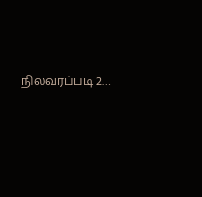நிலவரப்படி 2…